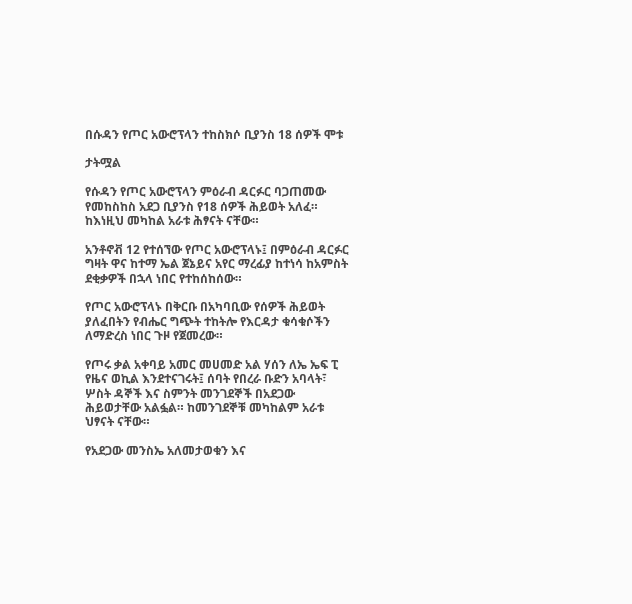በሱዳን የጦር አውሮፕላን ተከስክሶ ቢያንስ 18 ሰዎች ሞቱ

ታትሟል

የሱዳን የጦር አውሮፕላን ምዕራብ ዳርፉር ባጋጠመው የመከስከስ አደጋ ቢያንስ የ18 ሰዎች ሕይወት አለፈ። ከእነዚህ መካከል አራቱ ሕፃናት ናቸው።

አንቶኖቭ 12 የተሰኘው የጦር አውሮፕላኑ፤ በምዕራብ ዳርፉር ግዛት ዋና ከተማ ኤል ጀኔይና አየር ማረፊያ ከተነሳ ከአምስት ደቂቃዎች በኋላ ነበር የተከሰከሰው።

የጦር አውሮፕላኑ በቅርቡ በአካባቢው የሰዎች ሕይወት ያለፈበትን የብሔር ግጭት ተከትሎ የእርዳታ ቁሳቁሶችን ለማድረስ ነበር ጉዞ የጀመረው።

የጦሩ ቃል አቀባይ አመር መሀመድ አል ሃሰን ለኤ ኤፍ ፒ የዜና ወኪል እንደተናገሩት፤ ሰባት የበረራ ቡድን አባላት፣ ሦስት ዳኞች እና ስምንት መንገደኞች በአደጋው ሕይወታቸው አልፏል። ከመንገደኞቹ መካከልም አራቱ ህፃናት ናቸው።

የአደጋው መንስኤ አለመታወቁን እና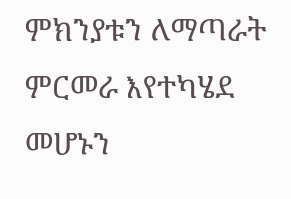ምክንያቱን ለማጣራት ምርመራ እየተካሄደ መሆኑን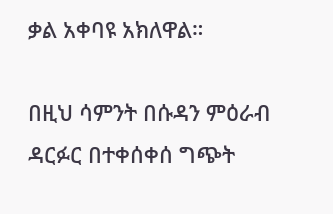ቃል አቀባዩ አክለዋል።

በዚህ ሳምንት በሱዳን ምዕራብ ዳርፉር በተቀሰቀሰ ግጭት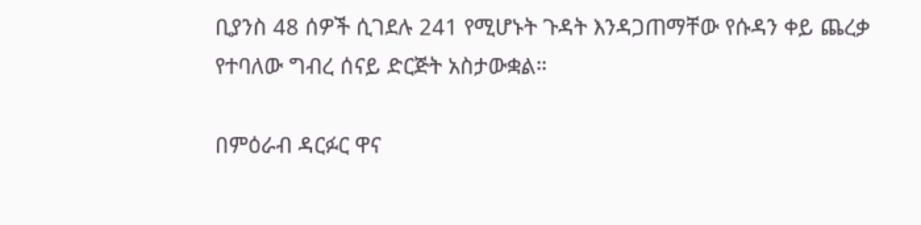ቢያንስ 48 ሰዎች ሲገደሉ 241 የሚሆኑት ጉዳት እንዳጋጠማቸው የሱዳን ቀይ ጨረቃ የተባለው ግብረ ሰናይ ድርጅት አስታውቋል።

በምዕራብ ዳርፉር ዋና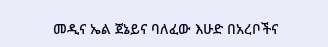መዲና ኤል ጀኔይና ባለፈው እሁድ በአረቦችና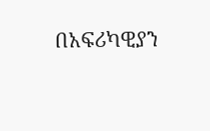በአፍሪካዊያን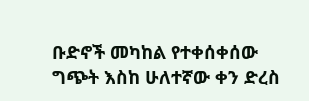ቡድኖች መካከል የተቀሰቀሰው ግጭት እስከ ሁለተኛው ቀን ድረስ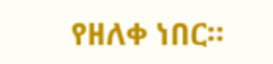የዘለቀ ነበር።